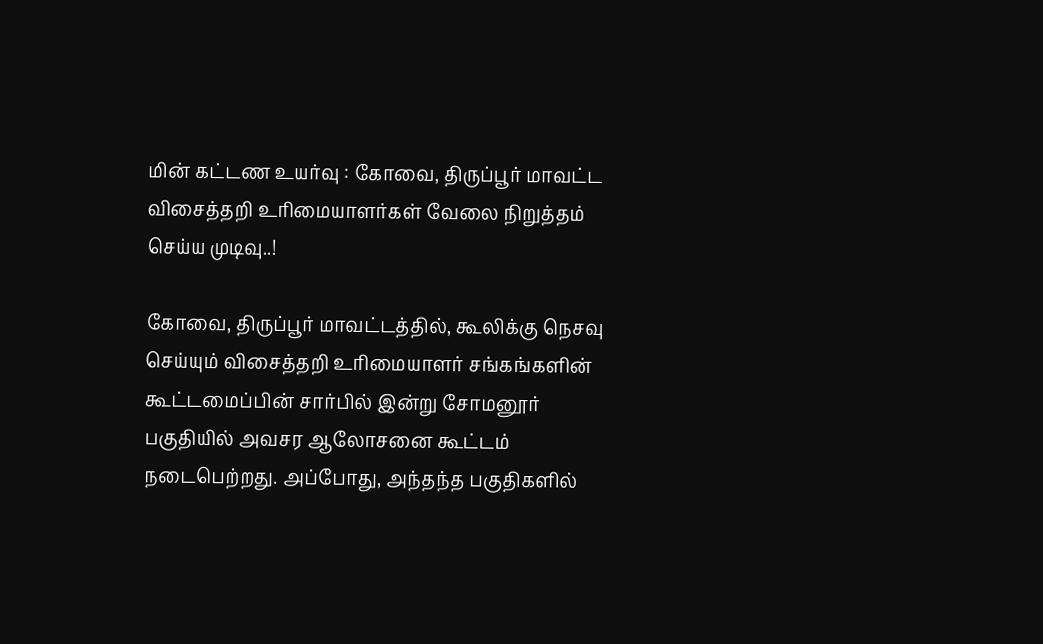மின் கட்டண உயர்வு : கோவை, திருப்பூர் மாவட்ட விசைத்தறி உரிமையாளர்கள் வேலை நிறுத்தம் செய்ய முடிவு..!

கோவை, திருப்பூர் மாவட்டத்தில், கூலிக்கு நெசவு செய்யும் விசைத்தறி உரிமையாளர் சங்கங்களின் கூட்டமைப்பின் சார்பில் இன்று சோமனூர் பகுதியில் அவசர ஆலோசனை கூட்டம் நடைபெற்றது. அப்போது, அந்தந்த பகுதிகளில்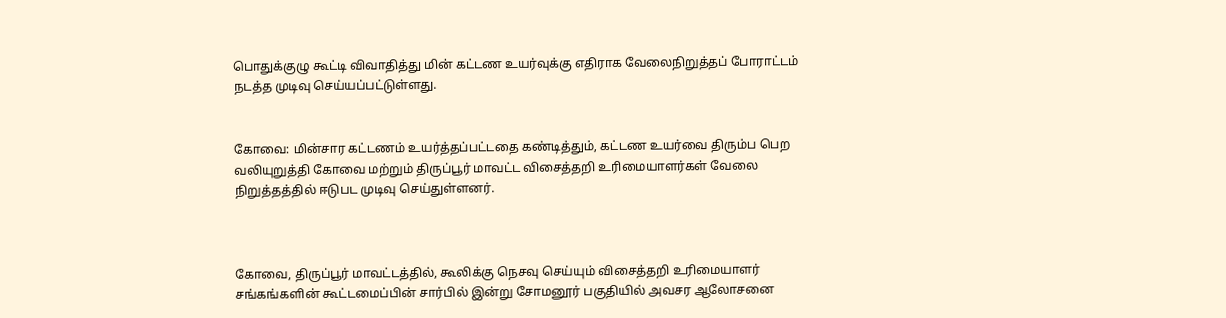பொதுக்குழு கூட்டி விவாதித்து மின் கட்டண உயர்வுக்கு எதிராக வேலைநிறுத்தப் போராட்டம் நடத்த முடிவு செய்யப்பட்டுள்ளது.


கோவை: மின்சார கட்டணம் உயர்த்தப்பட்டதை கண்டித்தும், கட்டண உயர்வை திரும்ப பெற வலியுறுத்தி கோவை மற்றும் திருப்பூர் மாவட்ட விசைத்தறி உரிமையாளர்கள் வேலை நிறுத்தத்தில் ஈடுபட முடிவு செய்துள்ளனர்.



கோவை, திருப்பூர் மாவட்டத்தில், கூலிக்கு நெசவு செய்யும் விசைத்தறி உரிமையாளர் சங்கங்களின் கூட்டமைப்பின் சார்பில் இன்று சோமனூர் பகுதியில் அவசர ஆலோசனை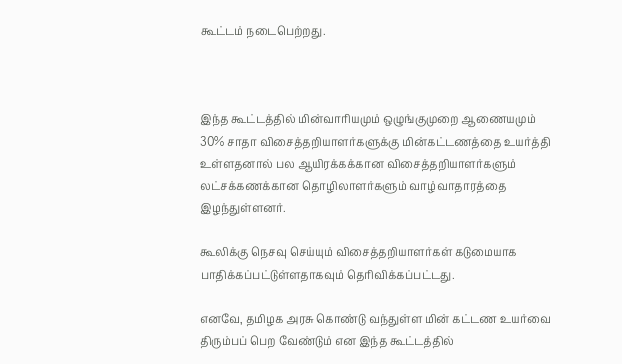கூட்டம் நடைபெற்றது.



இந்த கூட்டத்தில் மின்வாரியமும் ஒழுங்குமுறை ஆணையமும் 30% சாதா விசைத்தறியாளர்களுக்கு மின்கட்டணத்தை உயர்த்தி உள்ளதனால் பல ஆயிரக்கக்கான விசைத்தறியாளர்களும் லட்சக்கணக்கான தொழிலாளர்களும் வாழ்வாதாரத்தை இழந்துள்ளனர்.

கூலிக்கு நெசவு செய்யும் விசைத்தறியாளர்கள் கடுமையாக பாதிக்கப்பட்டுள்ளதாகவும் தெரிவிக்கப்பட்டது.

எனவே, தமிழக அரசு கொண்டு வந்துள்ள மின் கட்டண உயர்வை திரும்பப் பெற வேண்டும் என இந்த கூட்டத்தில்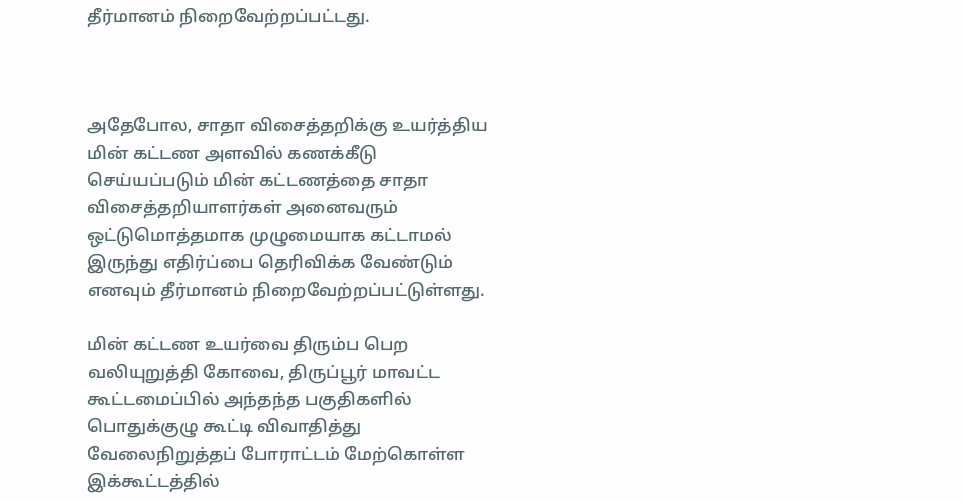தீர்மானம் நிறைவேற்றப்பட்டது.



அதேபோல, சாதா விசைத்தறிக்கு உயர்த்திய மின் கட்டண அளவில் கணக்கீடு செய்யப்படும் மின் கட்டணத்தை சாதா விசைத்தறியாளர்கள் அனைவரும் ஒட்டுமொத்தமாக முழுமையாக கட்டாமல் இருந்து எதிர்ப்பை தெரிவிக்க வேண்டும் எனவும் தீர்மானம் நிறைவேற்றப்பட்டுள்ளது.

மின் கட்டண உயர்வை திரும்ப பெற வலியுறுத்தி கோவை, திருப்பூர் மாவட்ட கூட்டமைப்பில் அந்தந்த பகுதிகளில் பொதுக்குழு கூட்டி விவாதித்து வேலைநிறுத்தப் போராட்டம் மேற்கொள்ள இக்கூட்டத்தில்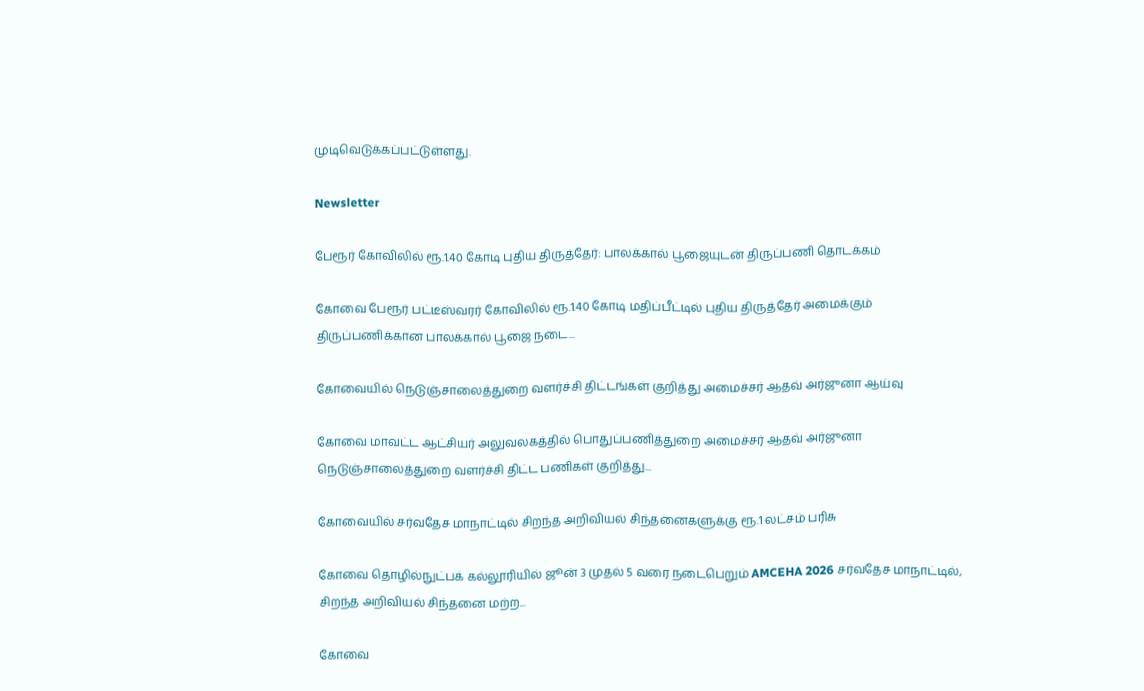முடிவெடுக்கப்பட்டுள்ளது.

Newsletter

பேரூர் கோவிலில் ரூ.1.40 கோடி புதிய திருத்தேர்: பாலக்கால் பூஜையுடன் திருப்பணி தொடக்கம்

கோவை பேரூர் பட்டீஸ்வரர் கோவிலில் ரூ.1.40 கோடி மதிப்பீட்டில் புதிய திருத்தேர் அமைக்கும் திருப்பணிக்கான பாலக்கால் பூஜை நடை...

கோவையில் நெடுஞ்சாலைத்துறை வளர்ச்சி திட்டங்கள் குறித்து அமைச்சர் ஆதவ் அர்ஜுனா ஆய்வு

கோவை மாவட்ட ஆட்சியர் அலுவலகத்தில் பொதுப்பணித்துறை அமைச்சர் ஆதவ் அர்ஜுனா நெடுஞ்சாலைத்துறை வளர்ச்சி திட்ட பணிகள் குறித்து...

கோவையில் சர்வதேச மாநாட்டில் சிறந்த அறிவியல் சிந்தனைகளுக்கு ரூ.1 லட்சம் பரிசு

கோவை தொழில்நுட்பக் கல்லூரியில் ஜூன் 3 முதல் 5 வரை நடைபெறும் AMCEHA 2026 சர்வதேச மாநாட்டில், சிறந்த அறிவியல் சிந்தனை மற்ற...

கோவை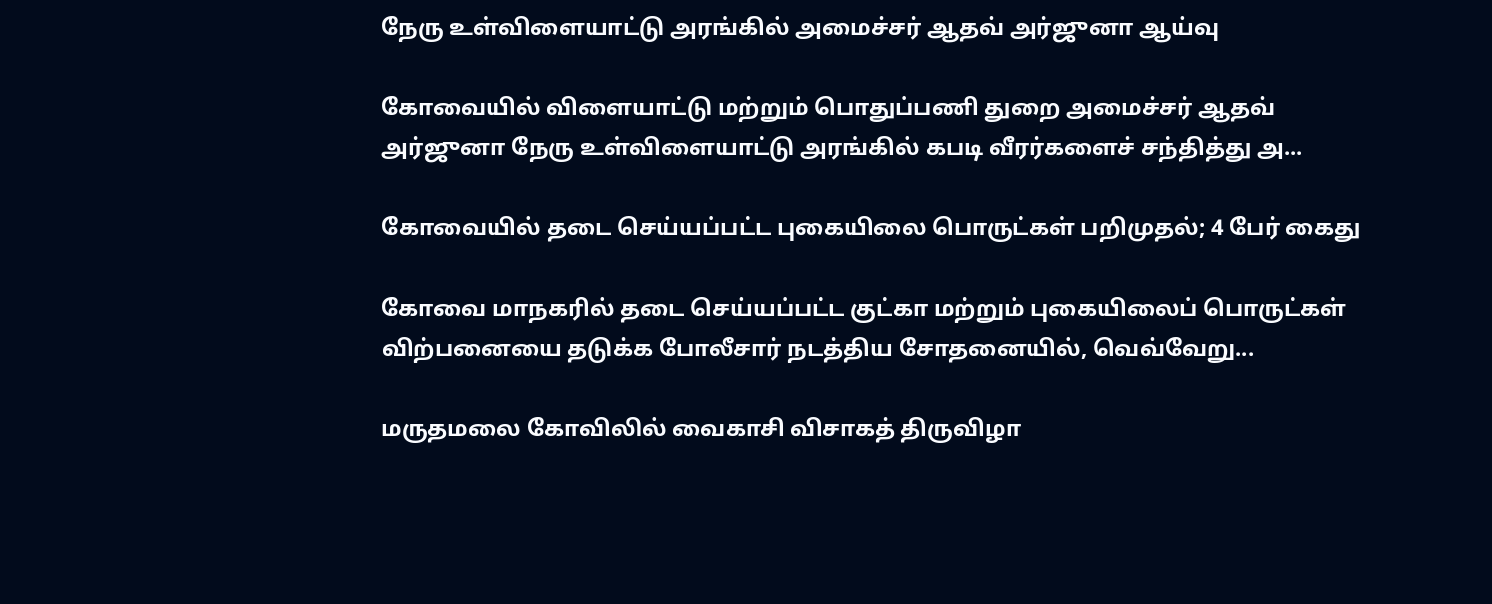நேரு உள்விளையாட்டு அரங்கில் அமைச்சர் ஆதவ் அர்ஜுனா ஆய்வு

கோவையில் விளையாட்டு மற்றும் பொதுப்பணி துறை அமைச்சர் ஆதவ் அர்ஜுனா நேரு உள்விளையாட்டு அரங்கில் கபடி வீரர்களைச் சந்தித்து அ...

கோவையில் தடை செய்யப்பட்ட புகையிலை பொருட்கள் பறிமுதல்; 4 பேர் கைது

கோவை மாநகரில் தடை செய்யப்பட்ட குட்கா மற்றும் புகையிலைப் பொருட்கள் விற்பனையை தடுக்க போலீசார் நடத்திய சோதனையில், வெவ்வேறு...

மருதமலை கோவிலில் வைகாசி விசாகத் திருவிழா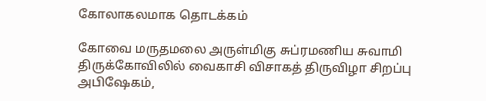கோலாகலமாக தொடக்கம்

கோவை மருதமலை அருள்மிகு சுப்ரமணிய சுவாமி திருக்கோவிலில் வைகாசி விசாகத் திருவிழா சிறப்பு அபிஷேகம்,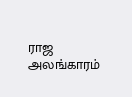ராஜ அலங்காரம்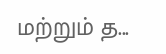மற்றும் த...